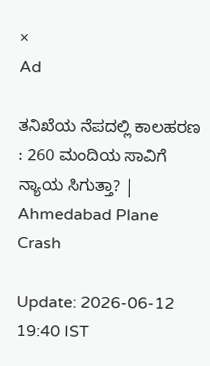×
Ad

ತನಿಖೆಯ ನೆಪದಲ್ಲಿ ಕಾಲಹರಣ : 260 ಮಂದಿಯ ಸಾವಿಗೆ ನ್ಯಾಯ ಸಿಗುತ್ತಾ? | Ahmedabad Plane Crash

Update: 2026-06-12 19:40 IST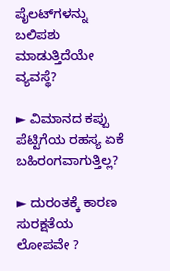ಪೈಲಟ್‌ಗಳನ್ನು ಬಲಿಪಶು ಮಾಡುತ್ತಿದೆಯೇ ವ್ಯವಸ್ಥೆ?

► ವಿಮಾನದ ಕಪ್ಪು ಪೆಟ್ಟಿಗೆಯ ರಹಸ್ಯ ಏಕೆ ಬಹಿರಂಗವಾಗುತ್ತಿಲ್ಲ?

► ದುರಂತಕ್ಕೆ ಕಾರಣ ಸುರಕ್ಷತೆಯ ಲೋಪವೇ ?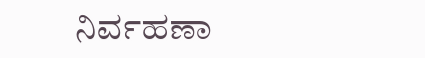ನಿರ್ವಹಣಾ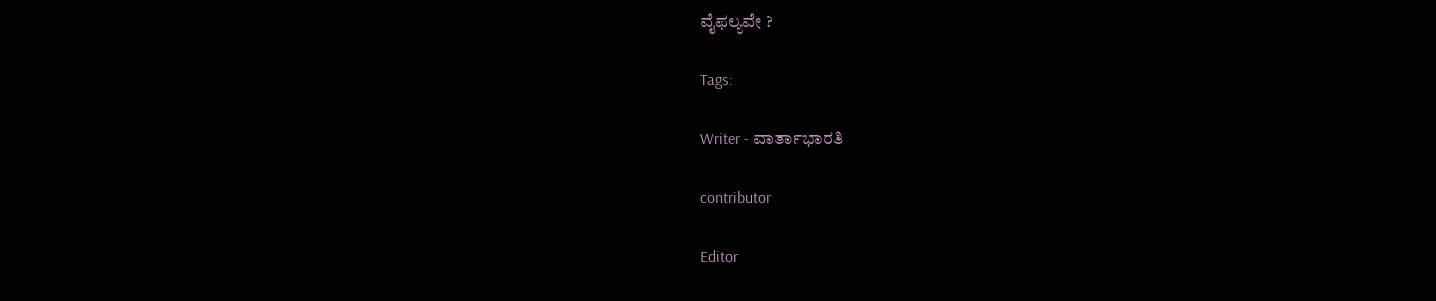ವೈಫಲ್ಯವೇ ?

Tags:

Writer - ವಾರ್ತಾಭಾರತಿ

contributor

Editor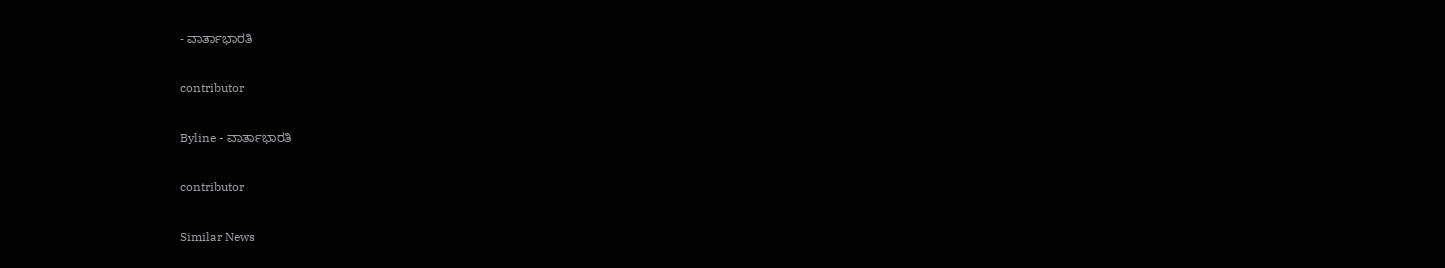- ವಾರ್ತಾಭಾರತಿ

contributor

Byline - ವಾರ್ತಾಭಾರತಿ

contributor

Similar News